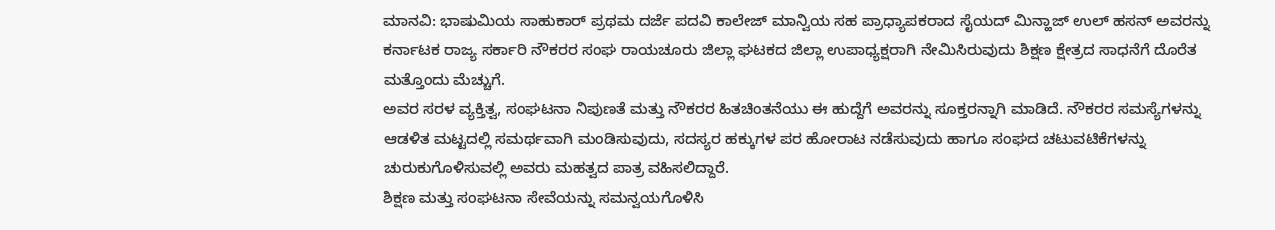ಮಾನವಿ: ಭಾಷುಮಿಯ ಸಾಹುಕಾರ್ ಪ್ರಥಮ ದರ್ಜೆ ಪದವಿ ಕಾಲೇಜ್ ಮಾನ್ವಿಯ ಸಹ ಪ್ರಾಧ್ಯಾಪಕರಾದ ಸೈಯದ್ ಮಿನ್ಹಾಜ್ ಉಲ್ ಹಸನ್ ಅವರನ್ನು ಕರ್ನಾಟಕ ರಾಜ್ಯ ಸರ್ಕಾರಿ ನೌಕರರ ಸಂಘ ರಾಯಚೂರು ಜಿಲ್ಲಾ ಘಟಕದ ಜಿಲ್ಲಾ ಉಪಾಧ್ಯಕ್ಷರಾಗಿ ನೇಮಿಸಿರುವುದು ಶಿಕ್ಷಣ ಕ್ಷೇತ್ರದ ಸಾಧನೆಗೆ ದೊರೆತ ಮತ್ತೊಂದು ಮೆಚ್ಚುಗೆ.
ಅವರ ಸರಳ ವ್ಯಕ್ತಿತ್ವ, ಸಂಘಟನಾ ನಿಪುಣತೆ ಮತ್ತು ನೌಕರರ ಹಿತಚಿಂತನೆಯು ಈ ಹುದ್ದೆಗೆ ಅವರನ್ನು ಸೂಕ್ತರನ್ನಾಗಿ ಮಾಡಿದೆ. ನೌಕರರ ಸಮಸ್ಯೆಗಳನ್ನು ಆಡಳಿತ ಮಟ್ಟದಲ್ಲಿ ಸಮರ್ಥವಾಗಿ ಮಂಡಿಸುವುದು, ಸದಸ್ಯರ ಹಕ್ಕುಗಳ ಪರ ಹೋರಾಟ ನಡೆಸುವುದು ಹಾಗೂ ಸಂಘದ ಚಟುವಟಿಕೆಗಳನ್ನು ಚುರುಕುಗೊಳಿಸುವಲ್ಲಿ ಅವರು ಮಹತ್ವದ ಪಾತ್ರ ವಹಿಸಲಿದ್ದಾರೆ.
ಶಿಕ್ಷಣ ಮತ್ತು ಸಂಘಟನಾ ಸೇವೆಯನ್ನು ಸಮನ್ವಯಗೊಳಿಸಿ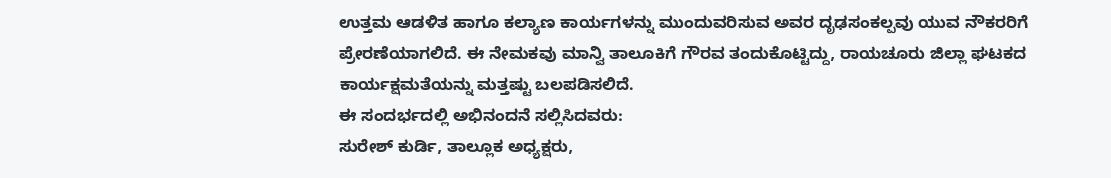ಉತ್ತಮ ಆಡಳಿತ ಹಾಗೂ ಕಲ್ಯಾಣ ಕಾರ್ಯಗಳನ್ನು ಮುಂದುವರಿಸುವ ಅವರ ದೃಢಸಂಕಲ್ಪವು ಯುವ ನೌಕರರಿಗೆ ಪ್ರೇರಣೆಯಾಗಲಿದೆ. ಈ ನೇಮಕವು ಮಾನ್ವಿ ತಾಲೂಕಿಗೆ ಗೌರವ ತಂದುಕೊಟ್ಟಿದ್ದು, ರಾಯಚೂರು ಜಿಲ್ಲಾ ಘಟಕದ ಕಾರ್ಯಕ್ಷಮತೆಯನ್ನು ಮತ್ತಷ್ಟು ಬಲಪಡಿಸಲಿದೆ.
ಈ ಸಂದರ್ಭದಲ್ಲಿ ಅಭಿನಂದನೆ ಸಲ್ಲಿಸಿದವರು:
ಸುರೇಶ್ ಕುರ್ಡಿ, ತಾಲ್ಲೂಕ ಅಧ್ಯಕ್ಷರು,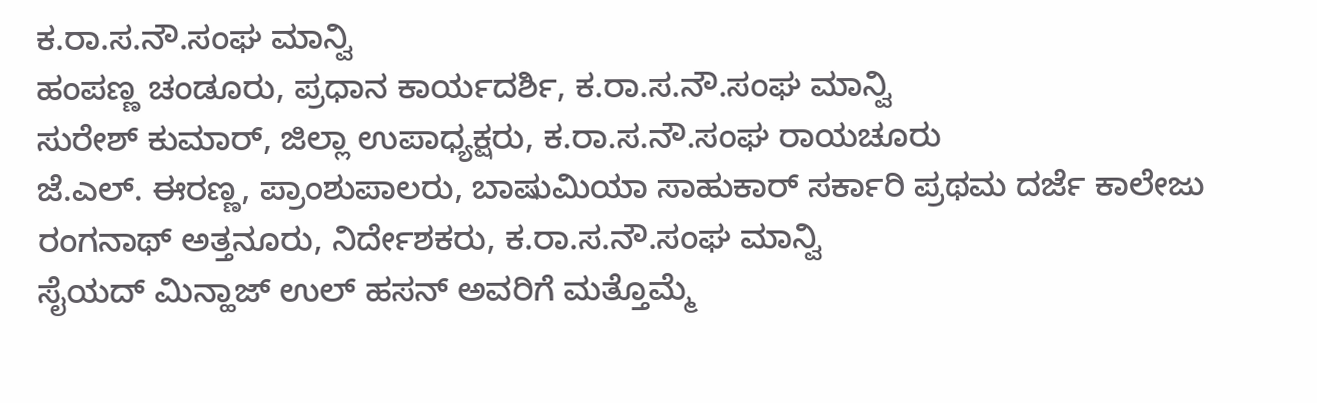ಕ.ರಾ.ಸ.ನೌ.ಸಂಘ ಮಾನ್ವಿ
ಹಂಪಣ್ಣ ಚಂಡೂರು, ಪ್ರಧಾನ ಕಾರ್ಯದರ್ಶಿ, ಕ.ರಾ.ಸ.ನೌ.ಸಂಘ ಮಾನ್ವಿ
ಸುರೇಶ್ ಕುಮಾರ್, ಜಿಲ್ಲಾ ಉಪಾಧ್ಯಕ್ಷರು, ಕ.ರಾ.ಸ.ನೌ.ಸಂಘ ರಾಯಚೂರು
ಜೆ.ಎಲ್. ಈರಣ್ಣ, ಪ್ರಾಂಶುಪಾಲರು, ಬಾಷುಮಿಯಾ ಸಾಹುಕಾರ್ ಸರ್ಕಾರಿ ಪ್ರಥಮ ದರ್ಜೆ ಕಾಲೇಜು
ರಂಗನಾಥ್ ಅತ್ತನೂರು, ನಿರ್ದೇಶಕರು, ಕ.ರಾ.ಸ.ನೌ.ಸಂಘ ಮಾನ್ವಿ
ಸೈಯದ್ ಮಿನ್ಹಾಜ್ ಉಲ್ ಹಸನ್ ಅವರಿಗೆ ಮತ್ತೊಮ್ಮೆ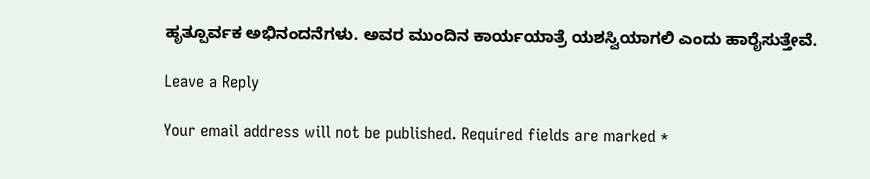ಹೃತ್ಪೂರ್ವಕ ಅಭಿನಂದನೆಗಳು. ಅವರ ಮುಂದಿನ ಕಾರ್ಯಯಾತ್ರೆ ಯಶಸ್ವಿಯಾಗಲಿ ಎಂದು ಹಾರೈಸುತ್ತೇವೆ.

Leave a Reply

Your email address will not be published. Required fields are marked *